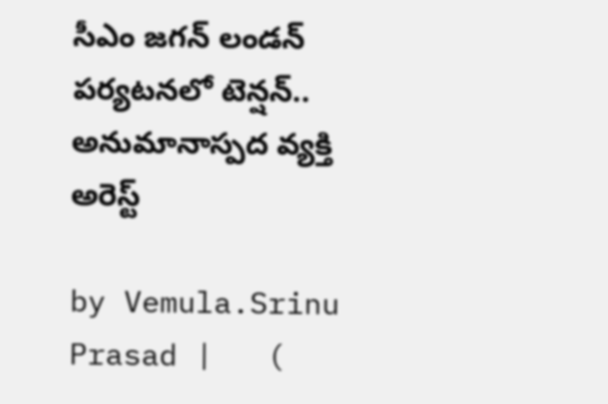సీఎం జగన్ లండన్ పర్యటనలో టెన్షన్.. అనుమానాస్పద వ్యక్తి అరెస్ట్

by Vemula.Srinu Prasad |   (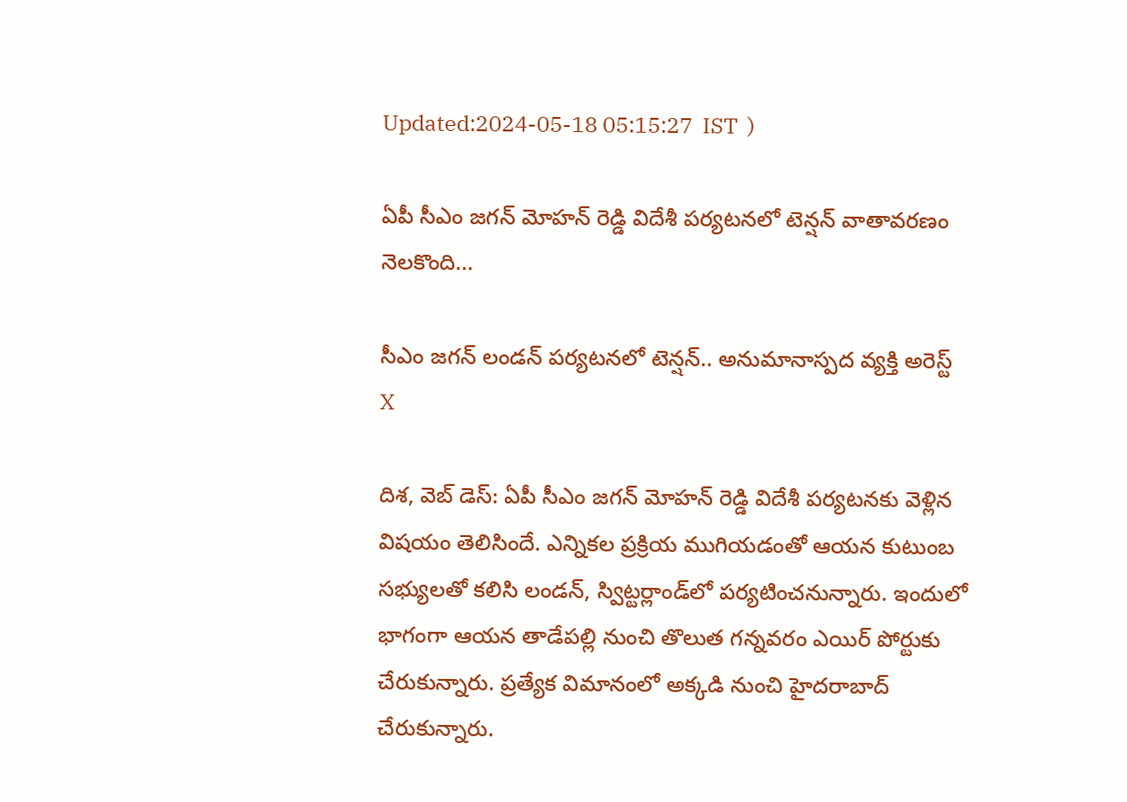Updated:2024-05-18 05:15:27  IST  )

ఏపీ సీఎం జగన్ మోహన్ రెడ్డి విదేశీ పర్యటనలో టెన్షన్ వాతావరణం నెలకొంది...

సీఎం జగన్ లండన్ పర్యటనలో టెన్షన్.. అనుమానాస్పద వ్యక్తి అరెస్ట్
X

దిశ, వెబ్ డెస్: ఏపీ సీఎం జగన్ మోహన్ రెడ్డి విదేశీ పర్యటనకు వెళ్లిన విషయం తెలిసిందే. ఎన్నికల ప్రక్రియ ముగియడంతో ఆయన కుటుంబ సభ్యులతో కలిసి లండన్, స్విట్టర్లాండ్‌లో పర్యటించనున్నారు. ఇందులో భాగంగా ఆయన తాడేపల్లి నుంచి తొలుత గన్నవరం ఎయిర్ పోర్టుకు చేరుకున్నారు. ప్రత్యేక విమానంలో అక్కడి నుంచి హైదరాబాద్ చేరుకున్నారు.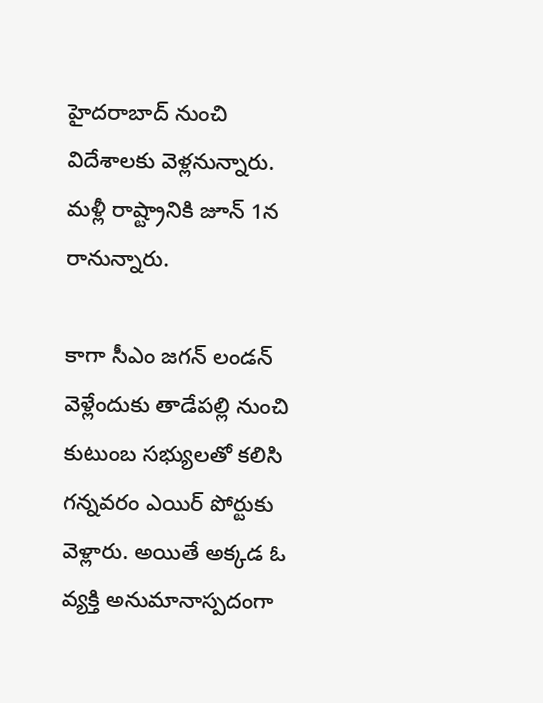హైదరాబాద్ నుంచి విదేశాలకు వెళ్లనున్నారు. మళ్లీ రాష్ట్రానికి జూన్ 1న రానున్నారు.

కాగా సీఎం జగన్ లండన్ వెళ్లేందుకు తాడేపల్లి నుంచి కుటుంబ సభ్యులతో కలిసి గన్నవరం ఎయిర్ పోర్టుకు వెళ్లారు. అయితే అక్కడ ఓ వ్యక్తి అనుమానాస్పదంగా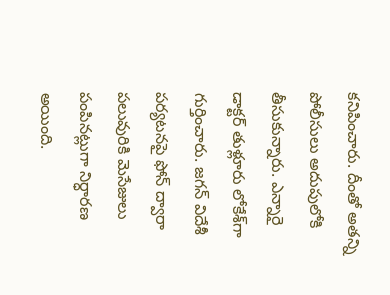కనిపించారు. దీంతో అతన్ని పోలీసులు అదుపులోకి తీసుకున్నారు. ఎన్నారై డాక్టర్ తుళ్లూరు లోకేశ్‌గా గుర్తించారు. జగన్ విదేశీ పర్యటనపై ఫోన్ ద్వారా పలువురికి మెసేజులు పంపినట్లుగా నిర్ధారణ అయింది.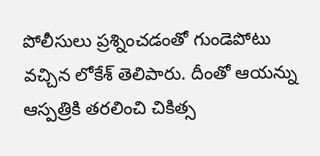పోలీసులు ప్రశ్నించడంతో గుండెపోటు వచ్చిన లోకేశ్ తెలిపారు. దీంతో ఆయన్ను ఆస్పత్రికి తరలించి చికిత్స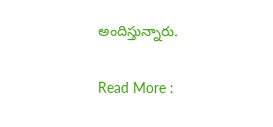అందిస్తున్నారు.

Read More :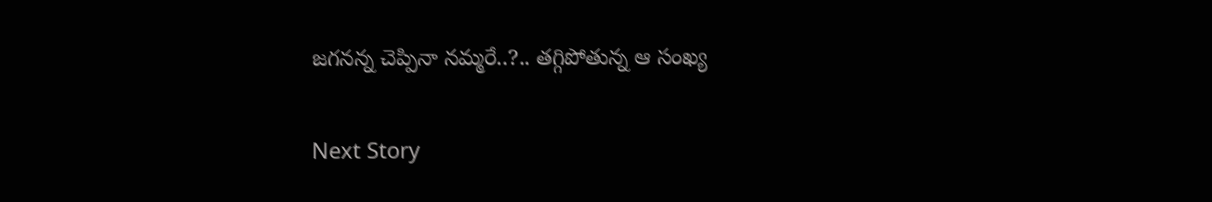జగనన్న చెప్పినా నమ్మరే..?.. తగ్గిపోతున్న ఆ సంఖ్య

Next Story